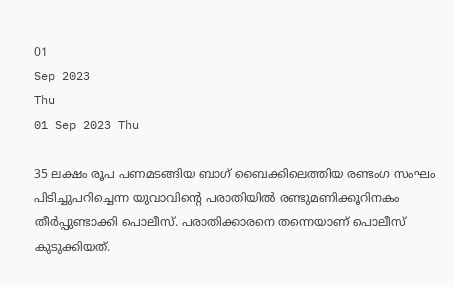01
Sep 2023
Thu
01 Sep 2023 Thu

35 ലക്ഷം രൂപ പണമടങ്ങിയ ബാഗ് ബൈക്കിലെത്തിയ രണ്ടംഗ സംഘം പിടിച്ചുപറിച്ചെന്ന യുവാവിന്റെ പരാതിയില്‍ രണ്ടുമണിക്കൂറിനകം തീര്‍പ്പുണ്ടാക്കി പൊലീസ്. പരാതിക്കാരനെ തന്നെയാണ് പൊലീസ് കുടുക്കിയത്.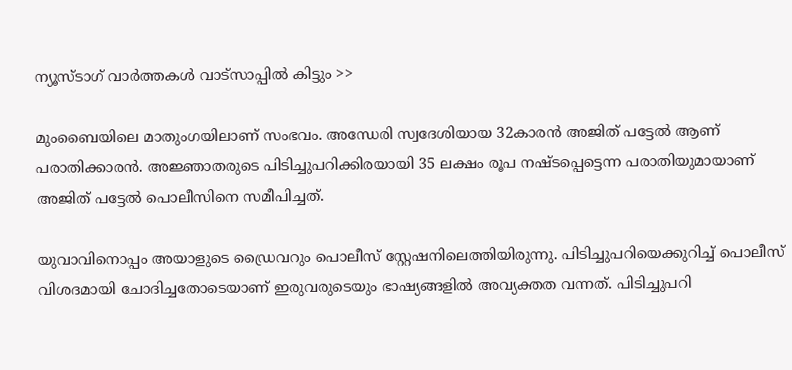ന്യൂസ്ടാഗ് വാര്‍ത്തകള്‍ വാട്‌സാപ്പില്‍ കിട്ടും >>

മുംബൈയിലെ മാതുംഗയിലാണ് സംഭവം. അന്ധേരി സ്വദേശിയായ 32കാരന്‍ അജിത് പട്ടേല്‍ ആണ് പരാതിക്കാരന്‍. അജ്ഞാതരുടെ പിടിച്ചുപറിക്കിരയായി 35 ലക്ഷം രൂപ നഷ്ടപ്പെട്ടെന്ന പരാതിയുമായാണ് അജിത് പട്ടേല്‍ പൊലീസിനെ സമീപിച്ചത്.

യുവാവിനൊപ്പം അയാളുടെ ഡ്രൈവറും പൊലീസ് സ്റ്റേഷനിലെത്തിയിരുന്നു. പിടിച്ചുപറിയെക്കുറിച്ച് പൊലീസ് വിശദമായി ചോദിച്ചതോടെയാണ് ഇരുവരുടെയും ഭാഷ്യങ്ങളില്‍ അവ്യക്തത വന്നത്. പിടിച്ചുപറി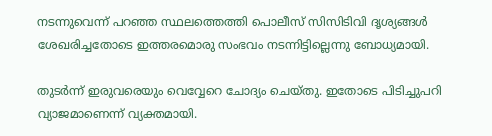നടന്നുവെന്ന് പറഞ്ഞ സ്ഥലത്തെത്തി പൊലീസ് സിസിടിവി ദൃശ്യങ്ങള്‍ ശേഖരിച്ചതോടെ ഇത്തരമൊരു സംഭവം നടന്നിട്ടില്ലെന്നു ബോധ്യമായി.

തുടര്‍ന്ന് ഇരുവരെയും വെവ്വേറെ ചോദ്യം ചെയ്തു. ഇതോടെ പിടിച്ചുപറി വ്യാജമാണെന്ന് വ്യക്തമായി.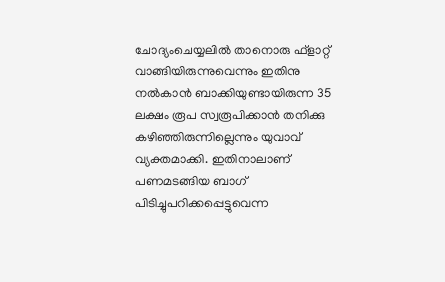ചോദ്യംചെയ്യലില്‍ താനൊരു ഫ്‌ളാറ്റ് വാങ്ങിയിരുന്നുവെന്നും ഇതിനു നല്‍കാന്‍ ബാക്കിയുണ്ടായിരുന്ന 35 ലക്ഷം രൂപ സ്വരൂപിക്കാന്‍ തനിക്കു കഴിഞ്ഞിരുന്നില്ലെന്നും യുവാവ് വ്യക്തമാക്കി. ഇതിനാലാണ് പണമടങ്ങിയ ബാഗ് പിടിച്ചുപറിക്കപ്പെട്ടുവെന്ന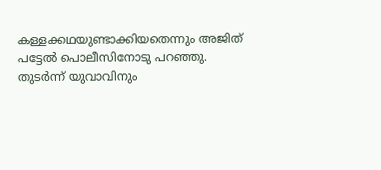കള്ളക്കഥയുണ്ടാക്കിയതെന്നും അജിത് പട്ടേല്‍ പൊലീസിനോടു പറഞ്ഞു. തുടര്‍ന്ന് യുവാവിനും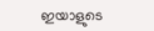ഇയാളുടെ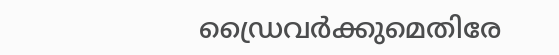ഡ്രൈവര്‍ക്കുമെതിരേ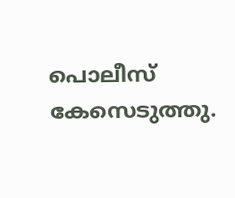പൊലീസ് കേസെടുത്തു.